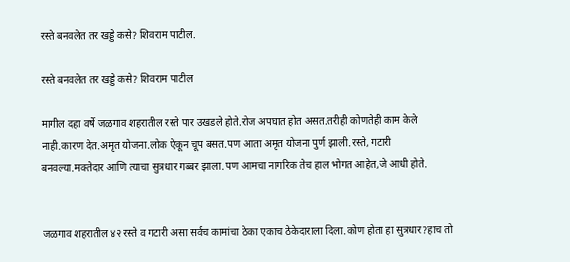रस्ते बनवलेत तर खड्डे कसे? शिवराम पाटील.

रस्ते बनवलेत तर खड्डे कसे? शिवराम पाटील

मागील दहा वर्षे जळगाव शहरातील रस्ते पार उखडले होते.रोज अपघात होत असत.तरीही कोणतेही काम केले नाही.कारण देत.अमृत योजना.लोक ऐकून चूप बसत.पण आता अमृत योजना पुर्ण झाली.रस्ते, गटारी बनवल्या.मक्तेदार आणि त्याचा सुत्रधार गब्बर झाला.पण आमचा नागरिक तेच हाल भोगत आहेत,जे आधी होते.


जळगाव शहरातील ४२ रस्ते व गटारी असा सर्वच कामांचा ठेका एकाच ठेकेदाराला दिला.कोण होता हा सुत्रधार?हाच तो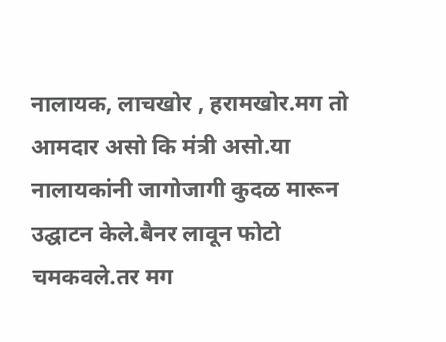नालायक, लाचखोर , हरामखोर.मग तो आमदार असो कि मंत्री असो.या नालायकांनी जागोजागी कुदळ मारून उद्घाटन केले.बैनर लावून फोटो चमकवले.तर मग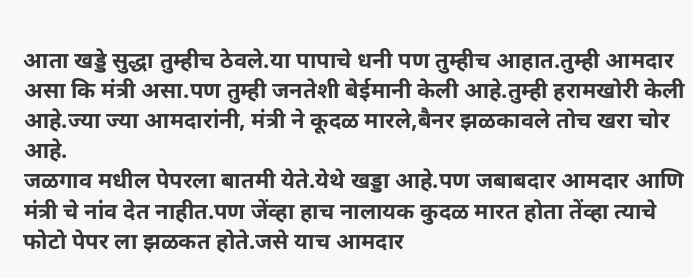आता खड्डे सुद्धा तुम्हीच ठेवले.या पापाचे धनी पण तुम्हीच आहात.तुम्ही आमदार असा कि मंत्री असा.पण तुम्ही जनतेशी बेईमानी केली आहे.तुम्ही हरामखोरी केली आहे.ज्या ज्या आमदारांनी, मंत्री ने कूदळ मारले,बैनर झळकावले तोच खरा चोर आहे.
जळगाव मधील पेपरला बातमी येते.येथे खड्डा आहे.पण जबाबदार आमदार आणि मंत्री चे नांव देत नाहीत.पण जेंव्हा हाच नालायक कुदळ मारत होता तेंव्हा त्याचे फोटो पेपर ला झळकत होते.जसे याच आमदार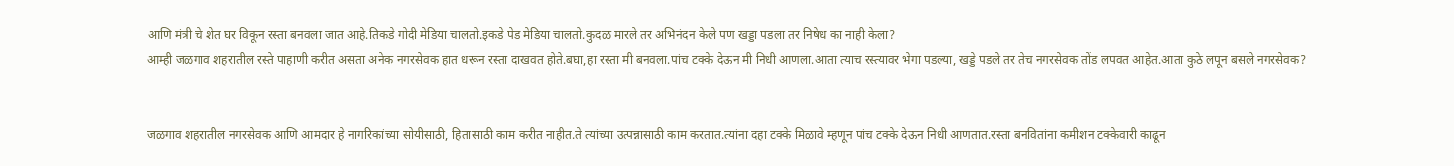आणि मंत्री चे शेत घर विकून रस्ता बनवला जात आहे.तिकडे गोदी मेडिया चालतो.इकडे पेड मेडिया चालतो.कुदळ मारले तर अभिनंदन केले पण खड्डा पडला तर निषेध का नाही केला?
आम्ही जळगाव शहरातील रस्ते पाहाणी करीत असता अनेक नगरसेवक हात धरून रस्ता दाखवत होते.बघा,हा रस्ता मी बनवला.पांच टक्के देऊन मी निधी आणला.आता त्याच रस्त्यावर भेगा पडल्या, खड्डे पडले तर तेच नगरसेवक तोंड लपवत आहेत.आता कुठे लपून बसले नगरसेवक?


जळगाव शहरातील नगरसेवक आणि आमदार हे नागरिकांच्या सोयीसाठी, हितासाठी काम करीत नाहीत.ते त्यांच्या उत्पन्नासाठी काम करतात.त्यांना दहा टक्के मिळावे म्हणून पांच टक्के देऊन निधी आणतात.रस्ता बनवितांना कमीशन टक्केवारी काढून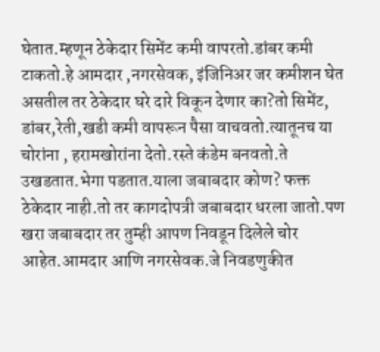घेतात.म्हणून ठेकेदार सिमेंट कमी वापरतो.डांबर कमी टाकतो.हे आमदार ,नगरसेवक, इंजिनिअर जर कमीशन घेत असतील तर ठेकेदार घरे दारे विकून देणार का?तो सिमेंट, डांबर,रेती,खडी कमी वापरून पैसा वाचवतो.त्यातूनच या चोरांना , हरामखोरांना देतो.रस्ते कंडेम बनवतो.ते उखडतात.भेगा पडतात.याला जबाबदार कोण? फक्त ठेकेदार नाही.तो तर कागदोपत्री जबाबदार धरला जातो.पण खरा जबाबदार तर तुम्ही आपण निवडून दिलेले चोर आहेत.आमदार आणि नगरसेवक.जे निवडणुकीत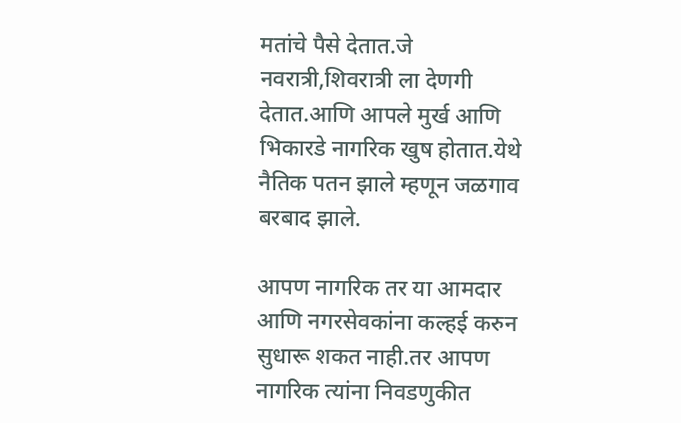मतांचे पैसे देतात.जे नवरात्री,शिवरात्री ला देणगी देतात.आणि आपले मुर्ख आणि भिकारडे नागरिक खुष होतात.येथे नैतिक पतन झाले म्हणून जळगाव बरबाद झाले.

आपण नागरिक तर या आमदार आणि नगरसेवकांना कल्हई करुन सुधारू शकत नाही.तर आपण नागरिक त्यांना निवडणुकीत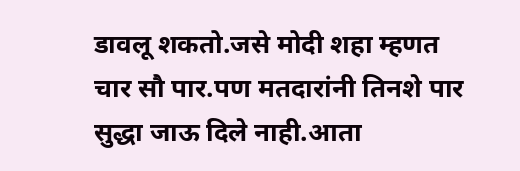डावलू शकतो.जसे मोदी शहा म्हणत चार सौ पार.पण मतदारांनी तिनशे पार सुद्धा जाऊ दिले नाही.आता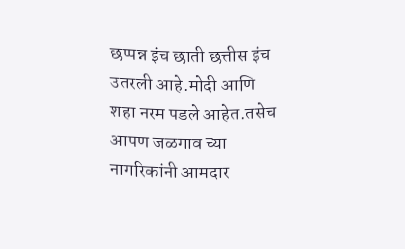छप्पन्न इंच छाती छत्तीस इंच उतरली आहे.मोदी आणि शहा नरम पडले आहेत.तसेच आपण जळगाव च्या नागरिकांनी आमदार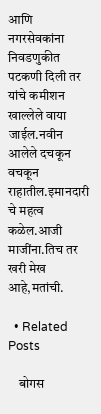आणि नगरसेवकांना निवडणुकीत पटकणी दिली तर यांचे कमीशन खाल्लेले वाया जाईल.नवीन आलेले दचकून वचकून राहातील.इमानदारी चे महत्व कळेल.आजी माजींना.तिच तर खरी मेख आहे,मतांची.

  • Related Posts

    बोगस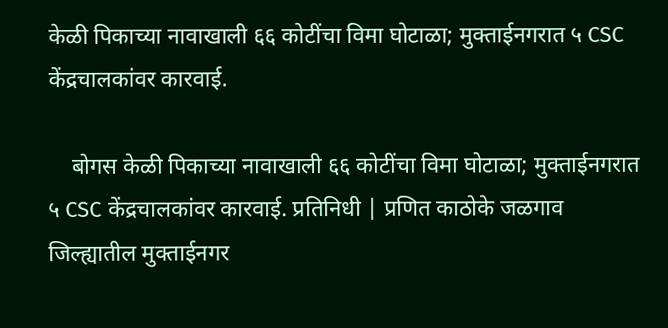केळी पिकाच्या नावाखाली ६६ कोटींचा विमा घोटाळा; मुक्ताईनगरात ५ CSC केंद्रचालकांवर कारवाई.

    बोगस केळी पिकाच्या नावाखाली ६६ कोटींचा विमा घोटाळा; मुक्ताईनगरात ५ CSC केंद्रचालकांवर कारवाई. प्रतिनिधी | प्रणित काठोके जळगाव जिल्ह्यातील मुक्ताईनगर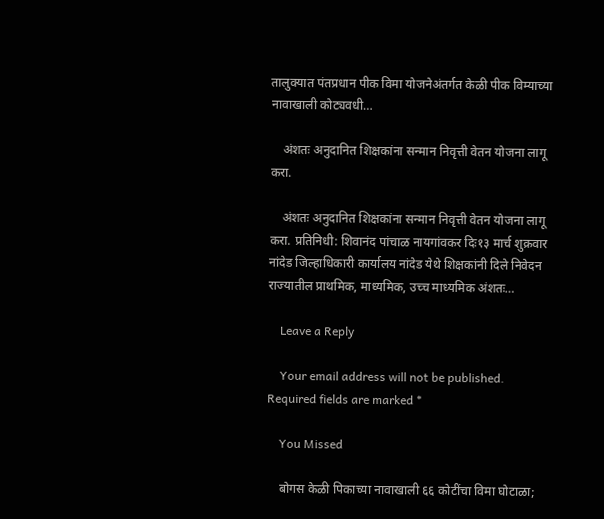तालुक्यात पंतप्रधान पीक विमा योजनेअंतर्गत केळी पीक विम्याच्या नावाखाली कोट्यवधी…

    अंशतः अनुदानित शिक्षकांना सन्मान निवृत्ती वेतन योजना लागू करा.

    अंशतः अनुदानित शिक्षकांना सन्मान निवृत्ती वेतन योजना लागू करा. प्रतिनिधी: शिवानंद पांचाळ नायगांवकर दिः१३ मार्च शुक्रवार नांदेड जिल्हाधिकारी कार्यालय नांदेड येथे शिक्षकांनी दिले निवेदन राज्यातील प्राथमिक, माध्यमिक, उच्च माध्यमिक अंशतः…

    Leave a Reply

    Your email address will not be published. Required fields are marked *

    You Missed

    बोगस केळी पिकाच्या नावाखाली ६६ कोटींचा विमा घोटाळा;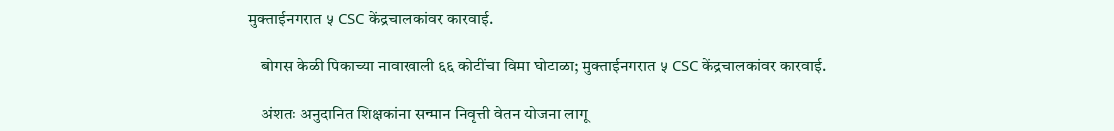मुक्ताईनगरात ५ CSC केंद्रचालकांवर कारवाई.

    बोगस केळी पिकाच्या नावाखाली ६६ कोटींचा विमा घोटाळा; मुक्ताईनगरात ५ CSC केंद्रचालकांवर कारवाई.

    अंशतः अनुदानित शिक्षकांना सन्मान निवृत्ती वेतन योजना लागू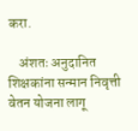करा.

    अंशतः अनुदानित शिक्षकांना सन्मान निवृत्ती वेतन योजना लागू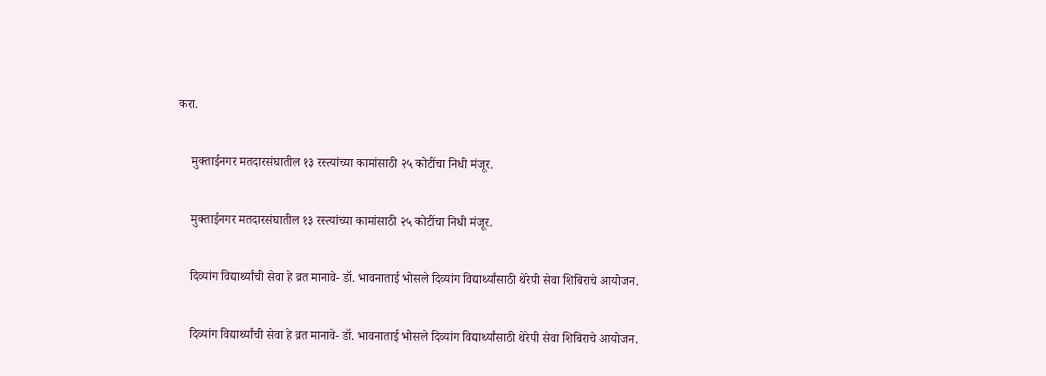करा.

    मुक्ताईनगर मतदारसंघातील १३ रस्त्यांच्या कामांसाठी २५ कोटींचा निधी मंजूर.

    मुक्ताईनगर मतदारसंघातील १३ रस्त्यांच्या कामांसाठी २५ कोटींचा निधी मंजूर.

    दिव्यांग विद्यार्थ्यांची सेवा हे व्रत मानावे- डॉ. भावनाताई भोसले दिव्यांग विद्यार्थ्यांसाठी थेरेपी सेवा शिबिराचे आयोजन.

    दिव्यांग विद्यार्थ्यांची सेवा हे व्रत मानावे- डॉ. भावनाताई भोसले दिव्यांग विद्यार्थ्यांसाठी थेरेपी सेवा शिबिराचे आयोजन.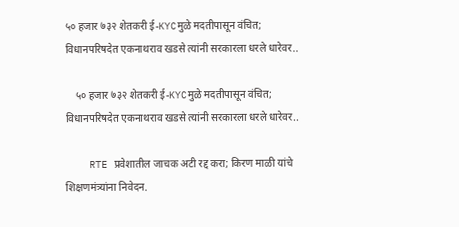५० हजार ७३२ शेतकरी ई-KYCमुळे मदतीपासून वंचित; विधानपरिषदेत एकनाथराव खडसे त्यांनी सरकारला धरले धारेवर..

    ५० हजार ७३२ शेतकरी ई-KYCमुळे मदतीपासून वंचित; विधानपरिषदेत एकनाथराव खडसे त्यांनी सरकारला धरले धारेवर..

    RTE प्रवेशातील जाचक अटी रद्द करा; किरण माळी यांचे शिक्षणमंत्र्यांना निवेदन.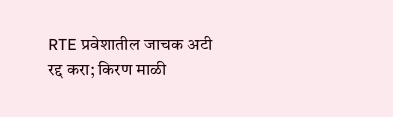RTE प्रवेशातील जाचक अटी रद्द करा; किरण माळी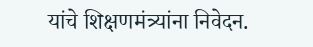यांचे शिक्षणमंत्र्यांना निवेदन.